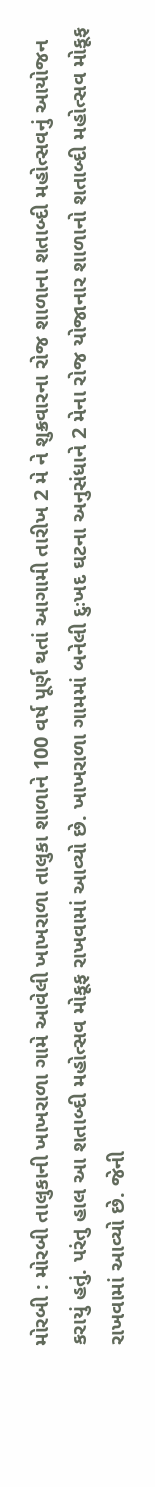મોરબી : મોરબી તાલુકાની ખાખરાળા ગામે આવેલી ખાખરાળા તાલુકા શાળાને 100 વર્ષ પૂર્ણ થતાં આગામી તારીખ 2 મે ને શુક્રવારના રોજ શાળાના શતાબ્દી મહોત્સવનું આયોજન કરાયું હતું. પરંતુ હાલ આ શતાબ્દી મહોત્સવ મોકૂફ રાખવામાં આવ્યો છે. ખાખરાળા ગામમાં બનેલી દુઃખદ ઘટના અનુસંધાને 2 મેના રોજ યોજાનાર શાળાનો શતાબ્દી મહોત્સવ મોકૂફ રાખવામાં આવ્યો છે. જેની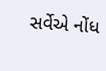સર્વેએ નોંધ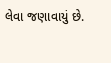લેવા જણાવાયું છે.